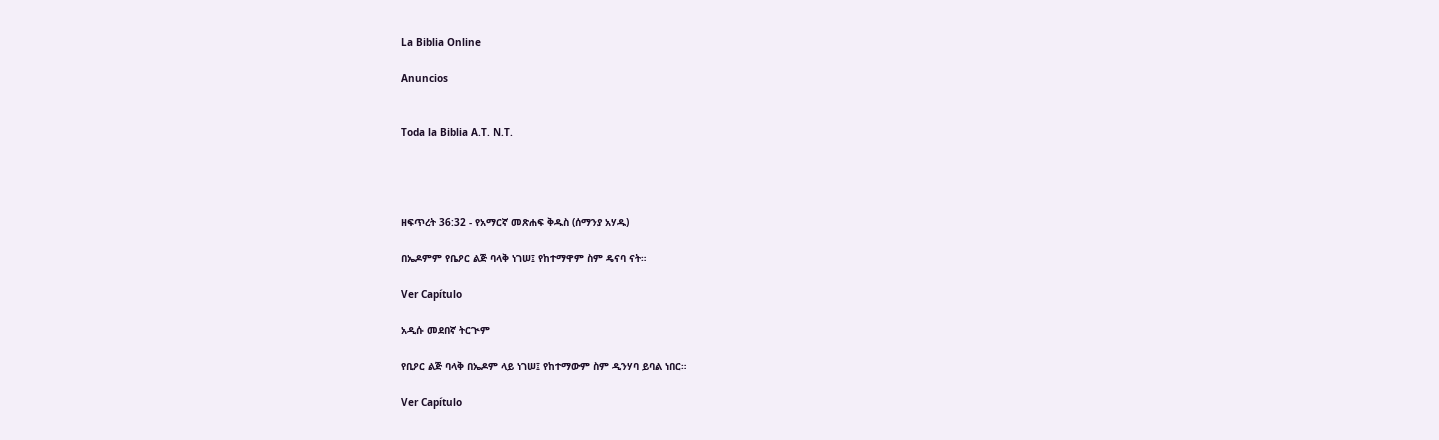La Biblia Online

Anuncios


Toda la Biblia A.T. N.T.




ዘፍጥረት 36:32 - የአማርኛ መጽሐፍ ቅዱስ (ሰማንያ አሃዱ)

በኤዶምም የቤዖር ልጅ ባላቅ ነገሠ፤ የከተማዋም ስም ዴናባ ናት።

Ver Capítulo

አዲሱ መደበኛ ትርጒም

የቢዖር ልጅ ባላቅ በኤዶም ላይ ነገሠ፤ የከተማውም ስም ዲንሃባ ይባል ነበር።

Ver Capítulo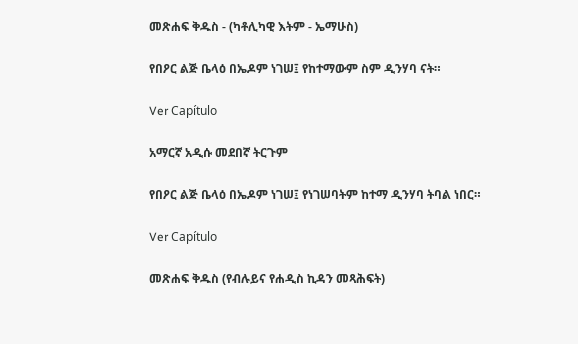መጽሐፍ ቅዱስ - (ካቶሊካዊ እትም - ኤማሁስ)

የበዖር ልጅ ቤላዕ በኤዶም ነገሠ፤ የከተማውም ስም ዲንሃባ ናት።

Ver Capítulo

አማርኛ አዲሱ መደበኛ ትርጉም

የበዖር ልጅ ቤላዕ በኤዶም ነገሠ፤ የነገሠባትም ከተማ ዲንሃባ ትባል ነበር።

Ver Capítulo

መጽሐፍ ቅዱስ (የብሉይና የሐዲስ ኪዳን መጻሕፍት)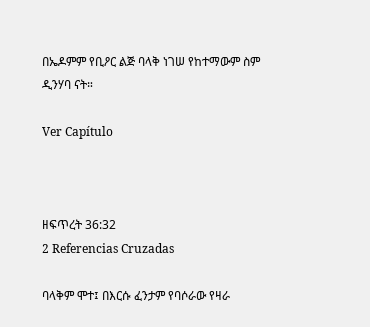በኤዶምም የቢዖር ልጅ ባላቅ ነገሠ የከተማውም ስም ዲንሃባ ናት።

Ver Capítulo



ዘፍጥረት 36:32
2 Referencias Cruzadas

ባላቅም ሞተ፤ በእርሱ ፈንታም የባሶራው የዛራ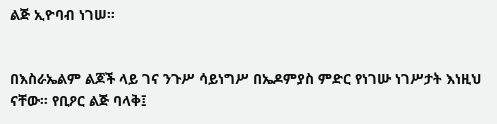ልጅ ኢዮባብ ነገሠ።


በእስራኤልም ልጆች ላይ ገና ንጉሥ ሳይነግሥ በኤዶምያስ ምድር የነገሡ ነገሥታት እነዚህ ናቸው። የቢዖር ልጅ ባላቅ፤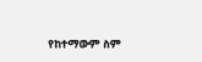የከተማውም ስም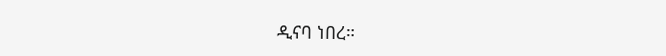ዲናባ ነበረ።